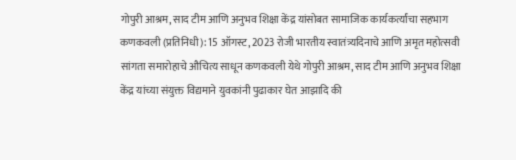गोपुरी आश्रम, साद टीम आणि अनुभव शिक्षा केंद्र यांसोबत सामाजिक कार्यकर्त्यांचा सहभाग
कणकवली (प्रतिनिधी): 15 ऑगस्ट, 2023 रोजी भारतीय स्वातंत्र्यदिनाचे आणि अमृत महोत्सवी सांगता समारोहाचे औचित्य साधून कणकवली येथे गोपुरी आश्रम, साद टीम आणि अनुभव शिक्षा केंद्र यांच्या संयुक्त विद्यमाने युवकांनी पुढाकार घेत आझादि की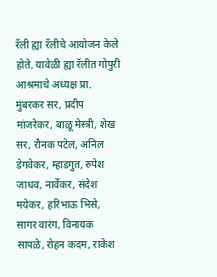रॅली ह्या रॅलीचे आयोजन केले होते. यावेळी ह्या रॅलीत गोपुरी आश्रमाचे अध्यक्ष प्रा. मुंबरकर सर, प्रदीप मांजरेकर, बाळू मेस्त्री, शेख सर, रौनक पटेल, अनिल डेगवेकर, म्हाडगुत, रुपेश जाधव, नार्वेकर, संदेश मयेकर, हरिभाऊ भिसे, सागर वारंग, विनायक सापळे, रोहन कदम, राकेश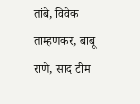तांबे, विवेक ताम्हणकर, बाबू राणे, साद टीम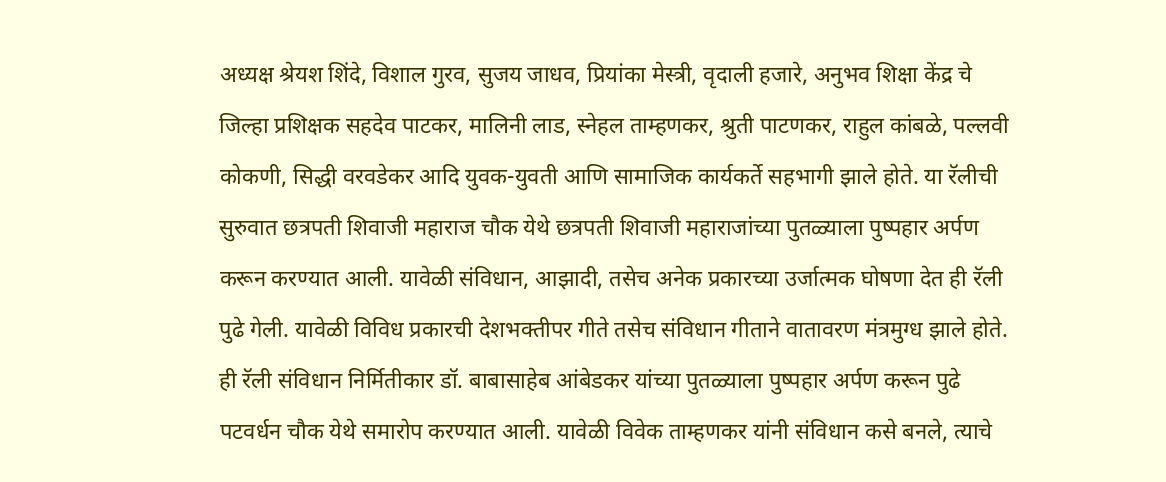अध्यक्ष श्रेयश शिंदे, विशाल गुरव, सुजय जाधव, प्रियांका मेस्त्री, वृदाली हजारे, अनुभव शिक्षा केंद्र चे जिल्हा प्रशिक्षक सहदेव पाटकर, मालिनी लाड, स्नेहल ताम्हणकर, श्रुती पाटणकर, राहुल कांबळे, पल्लवी कोकणी, सिद्धी वरवडेकर आदि युवक-युवती आणि सामाजिक कार्यकर्ते सहभागी झाले होते. या रॅलीची सुरुवात छत्रपती शिवाजी महाराज चौक येथे छत्रपती शिवाजी महाराजांच्या पुतळ्याला पुष्पहार अर्पण करून करण्यात आली. यावेळी संविधान, आझादी, तसेच अनेक प्रकारच्या उर्जात्मक घोषणा देत ही रॅली पुढे गेली. यावेळी विविध प्रकारची देशभक्तीपर गीते तसेच संविधान गीताने वातावरण मंत्रमुग्ध झाले होते. ही रॅली संविधान निर्मितीकार डॉ. बाबासाहेब आंबेडकर यांच्या पुतळ्याला पुष्पहार अर्पण करून पुढे पटवर्धन चौक येथे समारोप करण्यात आली. यावेळी विवेक ताम्हणकर यांनी संविधान कसे बनले, त्याचे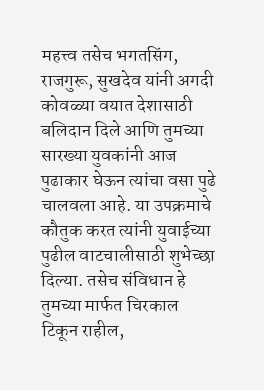महत्त्व तसेच भगतसिंग, राजगुरू, सुखदेव यांनी अगदी कोवळ्या वयात देशासाठी बलिदान दिले आणि तुमच्या सारख्या युवकांनी आज पुढाकार घेऊन त्यांचा वसा पुढे चालवला आहे. या उपक्रमाचे कौतुक करत त्यांनी युवाईच्या पुढील वाटचालीसाठी शुभेच्छा दिल्या. तसेच संविधान हे तुमच्या मार्फत चिरकाल टिकून राहील,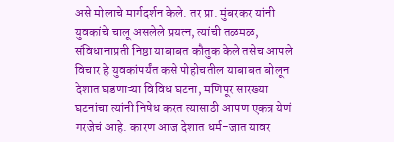असे मोलाचे मार्गदर्शन केले. तर प्रा. मुंबरकर यांनी युवकांचे चालू असलेले प्रयत्न, त्यांची तळमळ, संविधानाप्रती निष्ठा याबाबत कौतुक केले तसेच आपले विचार हे युवकांपर्यंत कसे पोहोचतील याबाबत बोलून देशात घडणाऱ्या विविध घटना, मणिपूर सारख्या घटनांचा त्यांनी निषेध करत त्यासाठी आपण एकत्र येणं गरजेचं आहे. कारण आज देशात धर्म-जात यावर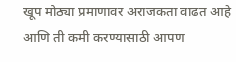खूप मोठ्या प्रमाणावर अराजकता वाढत आहे आणि ती कमी करण्यासाठी आपण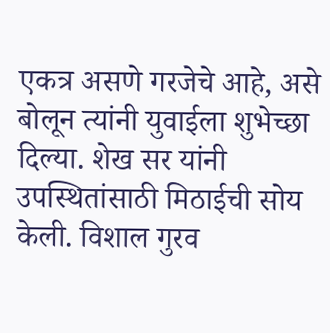एकत्र असणे गरजेचे आहे, असे बोलून त्यांनी युवाईला शुभेच्छा दिल्या. शेख सर यांनी उपस्थितांसाठी मिठाईची सोय केली. विशाल गुरव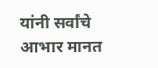यांनी सर्वांचे आभार मानत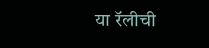या रॅलीची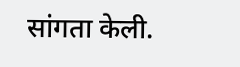सांगता केली.